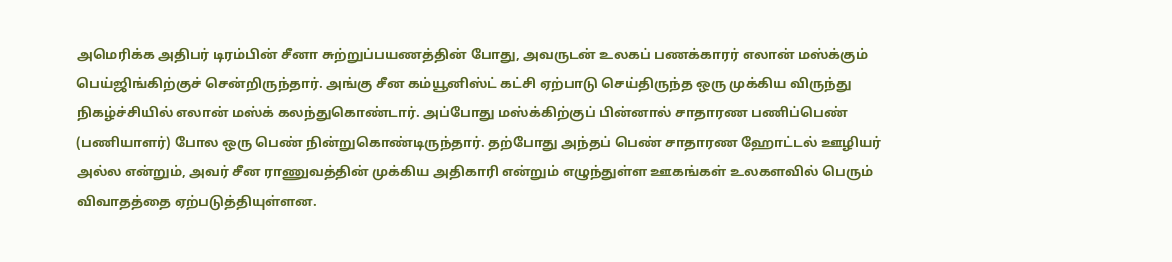அமெரிக்க அதிபர் டிரம்பின் சீனா சுற்றுப்பயணத்தின் போது, அவருடன் உலகப் பணக்காரர் எலான் மஸ்க்கும் பெய்ஜிங்கிற்குச் சென்றிருந்தார். அங்கு சீன கம்யூனிஸ்ட் கட்சி ஏற்பாடு செய்திருந்த ஒரு முக்கிய விருந்து நிகழ்ச்சியில் எலான் மஸ்க் கலந்துகொண்டார். அப்போது மஸ்க்கிற்குப் பின்னால் சாதாரண பணிப்பெண் (பணியாளர்) போல ஒரு பெண் நின்றுகொண்டிருந்தார். தற்போது அந்தப் பெண் சாதாரண ஹோட்டல் ஊழியர் அல்ல என்றும், அவர் சீன ராணுவத்தின் முக்கிய அதிகாரி என்றும் எழுந்துள்ள ஊகங்கள் உலகளவில் பெரும் விவாதத்தை ஏற்படுத்தியுள்ளன.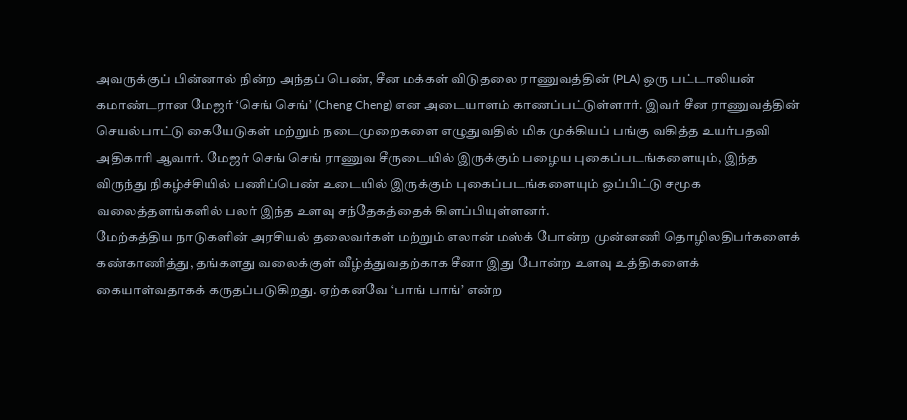அவருக்குப் பின்னால் நின்ற அந்தப் பெண், சீன மக்கள் விடுதலை ராணுவத்தின் (PLA) ஒரு பட்டாலியன் கமாண்டரான மேஜர் ‘செங் செங்’ (Cheng Cheng) என அடையாளம் காணப்பட்டுள்ளார். இவர் சீன ராணுவத்தின் செயல்பாட்டு கையேடுகள் மற்றும் நடைமுறைகளை எழுதுவதில் மிக முக்கியப் பங்கு வகித்த உயர்பதவி அதிகாரி ஆவார். மேஜர் செங் செங் ராணுவ சீருடையில் இருக்கும் பழைய புகைப்படங்களையும், இந்த விருந்து நிகழ்ச்சியில் பணிப்பெண் உடையில் இருக்கும் புகைப்படங்களையும் ஒப்பிட்டு சமூக வலைத்தளங்களில் பலர் இந்த உளவு சந்தேகத்தைக் கிளப்பியுள்ளனர்.
மேற்கத்திய நாடுகளின் அரசியல் தலைவர்கள் மற்றும் எலான் மஸ்க் போன்ற முன்னணி தொழிலதிபர்களைக் கண்காணித்து, தங்களது வலைக்குள் வீழ்த்துவதற்காக சீனா இது போன்ற உளவு உத்திகளைக் கையாள்வதாகக் கருதப்படுகிறது. ஏற்கனவே ‘பாங் பாங்’ என்ற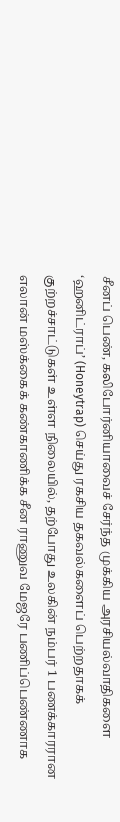சீனப் பெண், கலிபோர்னியாவைச் சேர்ந்த முக்கிய அரசியல்வாதிகளை ‘ஹனிட்ராப்’ (Honeytrap) செய்து ரகசிய தகவல்களைப் பெற்றதாகக் குற்றச்சாட்டுகள் உள்ள நிலையில், தற்போது உலகின் நம்பர் 1 பணக்காரரான எலான் மஸ்க்கைக் கண்காணிக்க சீன ராணுவ மேஜரே பணிப்பெண்ணாக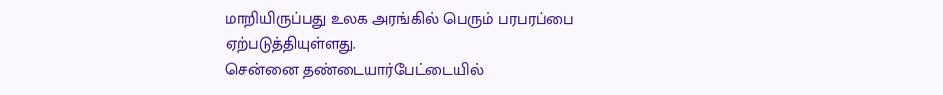மாறியிருப்பது உலக அரங்கில் பெரும் பரபரப்பை ஏற்படுத்தியுள்ளது.
சென்னை தண்டையார்பேட்டையில்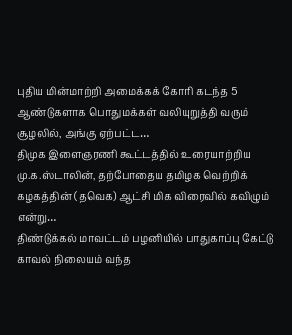புதிய மின்மாற்றி அமைக்கக் கோரி கடந்த 5 ஆண்டுகளாக பொதுமக்கள் வலியுறுத்தி வரும் சூழலில், அங்கு ஏற்பட்ட…
திமுக இளைஞரணி கூட்டத்தில் உரையாற்றிய மு.க.ஸ்டாலின், தற்போதைய தமிழக வெற்றிக் கழகத்தின் (தவெக) ஆட்சி மிக விரைவில் கவிழும் என்று…
திண்டுக்கல் மாவட்டம் பழனியில் பாதுகாப்பு கேட்டு காவல் நிலையம் வந்த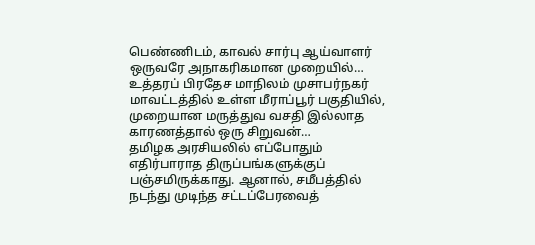பெண்ணிடம், காவல் சார்பு ஆய்வாளர் ஒருவரே அநாகரிகமான முறையில்…
உத்தரப் பிரதேச மாநிலம் முசாபர்நகர் மாவட்டத்தில் உள்ள மீராப்பூர் பகுதியில், முறையான மருத்துவ வசதி இல்லாத காரணத்தால் ஒரு சிறுவன்…
தமிழக அரசியலில் எப்போதும் எதிர்பாராத திருப்பங்களுக்குப் பஞ்சமிருக்காது. ஆனால், சமீபத்தில் நடந்து முடிந்த சட்டப்பேரவைத்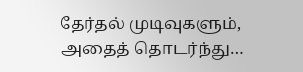தேர்தல் முடிவுகளும், அதைத் தொடர்ந்து…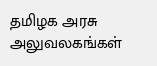தமிழக அரசு அலுவலகங்கள்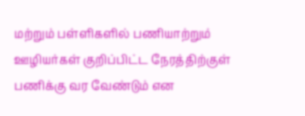மற்றும் பள்ளிகளில் பணியாற்றும் ஊழியர்கள் குறிப்பிட்ட நேரத்திற்குள் பணிக்கு வர வேண்டும் என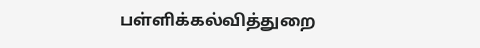பள்ளிக்கல்வித்துறை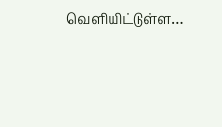வெளியிட்டுள்ள…